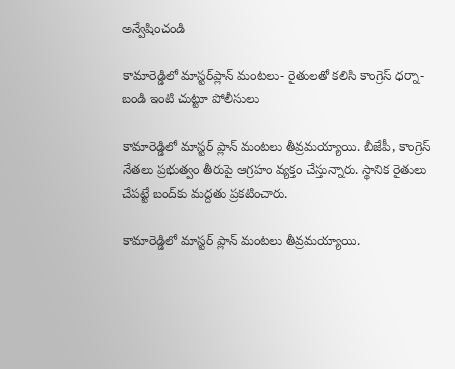అన్వేషించండి

కామారెడ్డిలో మాస్టర్‌ప్లాన్ మంటలు- రైతులతో కలిసి కాంగ్రెస్‌ ధర్నా- బండి ఇంటి చుట్టూ పోలీసులు

కామారెడ్డిలో మాస్టర్‌ ప్లాన్ మంటలు తీవ్రమయ్యాయి. బీజేపీ, కాంగ్రెస్ నేతలు ప్రభుత్వం తీరుపై ఆగ్రహం వ్యక్తం చేస్తున్నారు. స్థానిక రైతులు చేపట్టే బంద్‌కు మద్దతు ప్రకటించారు.

కామారెడ్డిలో మాస్టర్‌ ప్లాన్ మంటలు తీవ్రమయ్యాయి.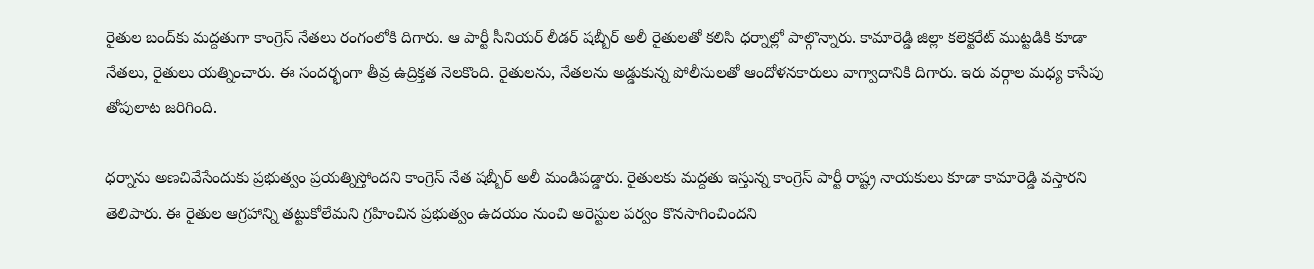రైతుల బంద్‌కు మద్దతుగా కాంగ్రెస్ నేతలు రంగంలోకి దిగారు. ఆ పార్టీ సీనియర్ లీడర్‌ షబ్బీర్ అలీ రైతులతో కలిసి ధర్నాల్లో పాల్గొన్నారు. కామారెడ్డి జిల్లా కలెక్టరేట్‌ ముట్టడికి కూడా నేతలు, రైతులు యత్నించారు. ఈ సందర్భంగా తీవ్ర ఉద్రిక్తత నెలకొంది. రైతులను, నేతలను అడ్డుకున్న పోలీసులతో ఆందోళనకారులు వాగ్వాదానికి దిగారు. ఇరు వర్గాల మధ్య కాసేపు తోపులాట జరిగింది.

ధర్నాను అణచివేసేందుకు ప్రభుత్వం ప్రయత్నిస్తోందని కాంగ్రెస్ నేత షబ్బీర్ అలీ మండిపడ్డారు. రైతులకు మద్దతు ఇస్తున్న కాంగ్రెస్‌ పార్టీ రాష్ట్ర నాయకులు కూడా కామారెడ్డి వస్తారని తెలిపారు. ఈ రైతుల ఆగ్రహాన్ని తట్టుకోలేమని గ్రహించిన ప్రభుత్వం ఉదయం నుంచి అరెస్టుల పర్వం కొనసాగించిందని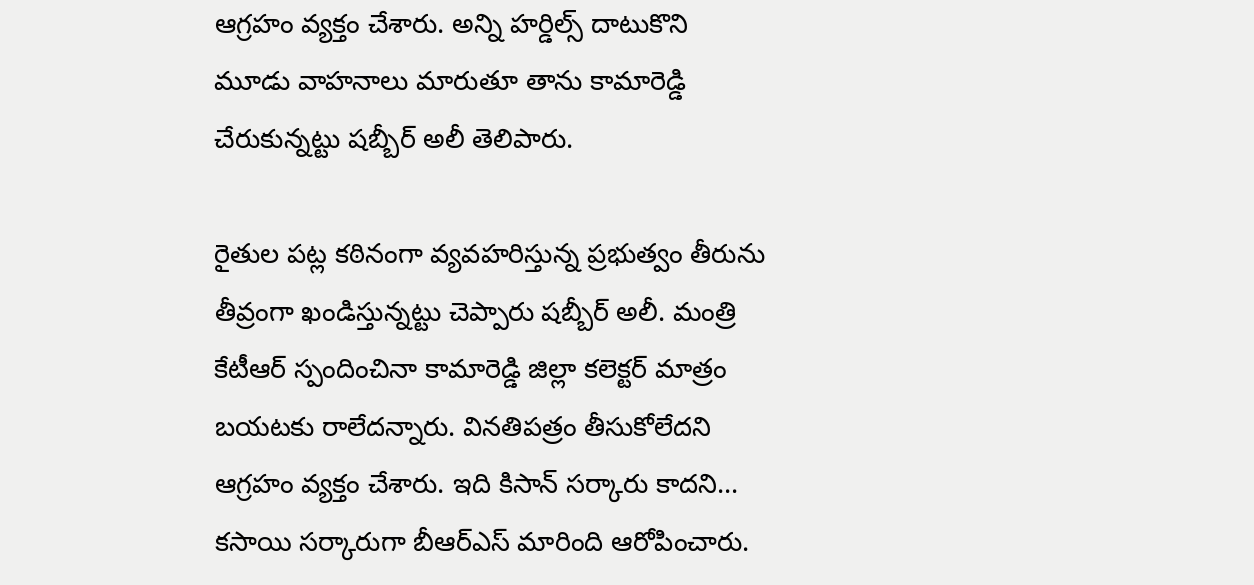ఆగ్రహం వ్యక్తం చేశారు. అన్ని హర్డిల్స్ దాటుకొని మూడు వాహనాలు మారుతూ తాను కామారెడ్డి చేరుకున్నట్టు షబ్బీర్ అలీ తెలిపారు.

రైతుల పట్ల కఠినంగా వ్యవహరిస్తున్న ప్రభుత్వం తీరును తీవ్రంగా ఖండిస్తున్నట్టు చెప్పారు షబ్బీర్ అలీ. మంత్రి కేటీఆర్ స్పందించినా కామారెడ్డి జిల్లా కలెక్టర్ మాత్రం బయటకు రాలేదన్నారు. వినతిపత్రం తీసుకోలేదని ఆగ్రహం వ్యక్తం చేశారు. ఇది కిసాన్ సర్కారు కాదని... కసాయి సర్కారుగా బీఆర్ఎస్ మారింది ఆరోపించారు.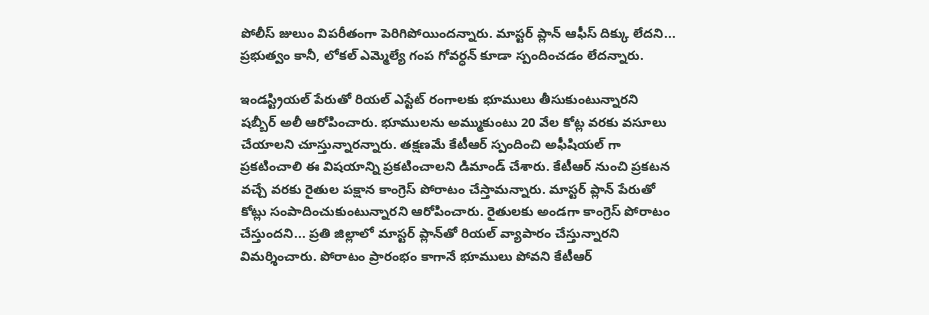పోలీస్ జులుం విపరీతంగా పెరిగిపోయిందన్నారు. మాస్టర్ ప్లాన్ ఆఫీస్ దిక్కు లేదని... ప్రభుత్వం కానీ, లోకల్ ఎమ్మెల్యే గంప గోవర్ధన్ కూడా స్పందించడం లేదన్నారు.

ఇండస్ట్రియల్‌ పేరుతో రియల్ ఎస్టేట్ రంగాలకు భూములు తీసుకుంటున్నారని షబ్బీర్ అలీ ఆరోపించారు. భూములను అమ్ముకుంటు 20 వేల కోట్ల వరకు వసూలు చేయాలని చూస్తున్నారన్నారు. తక్షణమే కేటీఆర్ స్పందించి అఫీషియల్ గా ప్రకటించాలి ఈ విషయాన్ని ప్రకటించాలని డిమాండ్ చేశారు. కేటీఆర్ నుంచి ప్రకటన వచ్చే వరకు రైతుల పక్షాన కాంగ్రెస్ పోరాటం చేస్తామన్నారు. మాస్టర్ ప్లాన్ పేరుతో కోట్లు సంపాదించుకుంటున్నారని ఆరోపించారు. రైతులకు అండగా కాంగ్రెస్ పోరాటం చేస్తుందని... ప్రతి జిల్లాలో మాస్టర్ ప్లాన్‌తో రియల్ వ్యాపారం చేస్తున్నారని విమర్శించారు. పోరాటం ప్రారంభం కాగానే భూములు పోవని కేటీఆర్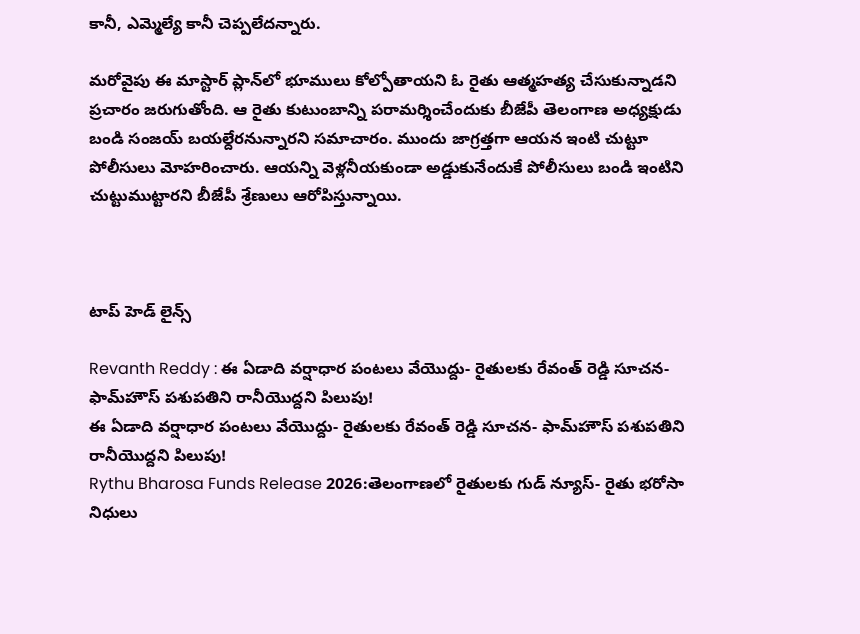కానీ, ఎమ్మెల్యే కానీ చెప్పలేదన్నారు.

మరోవైపు ఈ మాస్టార్ ప్లాన్‌లో భూములు కోల్పోతాయని ఓ రైతు ఆత్మహత్య చేసుకున్నాడని ప్రచారం జరుగుతోంది. ఆ రైతు కుటుంబాన్ని పరామర్శించేందుకు బీజేపీ తెలంగాణ అధ్యక్షుడు బండి సంజయ్‌ బయల్దేరనున్నారని సమాచారం. ముందు జాగ్రత్తగా ఆయన ఇంటి చుట్టూ పోలీసులు మోహరించారు. ఆయన్ని వెళ్లనీయకుండా అడ్డుకునేందుకే పోలీసులు బండి ఇంటిని చుట్టుముట్టారని బీజేపీ శ్రేణులు ఆరోపిస్తున్నాయి.



టాప్ హెడ్ లైన్స్

Revanth Reddy : ఈ ఏడాది వర్షాధార పంటలు వేయొద్దు- రైతులకు రేవంత్ రెడ్డి సూచన- ఫామ్‌హౌస్ పశుపతిని రానీయొద్దని పిలుపు!
ఈ ఏడాది వర్షాధార పంటలు వేయొద్దు- రైతులకు రేవంత్ రెడ్డి సూచన- ఫామ్‌హౌస్ పశుపతిని రానీయొద్దని పిలుపు!
Rythu Bharosa Funds Release 2026:తెలంగాణలో రైతులకు గుడ్ న్యూస్- రైతు భరోసా నిధులు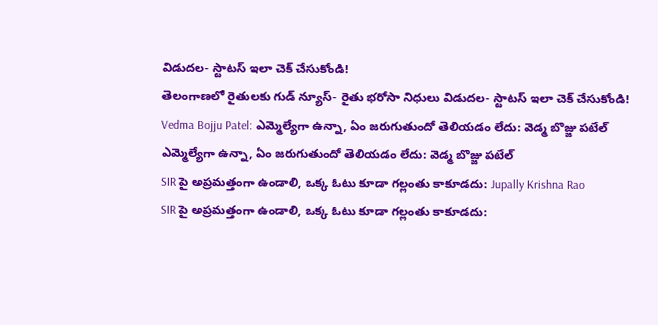విడుదల- స్టాటస్‌ ఇలా చెక్ చేసుకోండి!
తెలంగాణలో రైతులకు గుడ్ న్యూస్- రైతు భరోసా నిధులు విడుదల- స్టాటస్‌ ఇలా చెక్ చేసుకోండి!
Vedma Bojju Patel: ఎమ్మెల్యేగా ఉన్నా, ఏం జరుగుతుందో తెలియడం లేదు: వెడ్మ బొజ్జు పటేల్
ఎమ్మెల్యేగా ఉన్నా, ఏం జరుగుతుందో తెలియడం లేదు: వెడ్మ బొజ్జు పటేల్
SIR పై అప్రమత్తంగా ఉండాలి, ఒక్క ఓటు కూడా గల్లంతు కాకూడదు: Jupally Krishna Rao
SIR పై అప్రమత్తంగా ఉండాలి, ఒక్క ఓటు కూడా గల్లంతు కాకూడదు: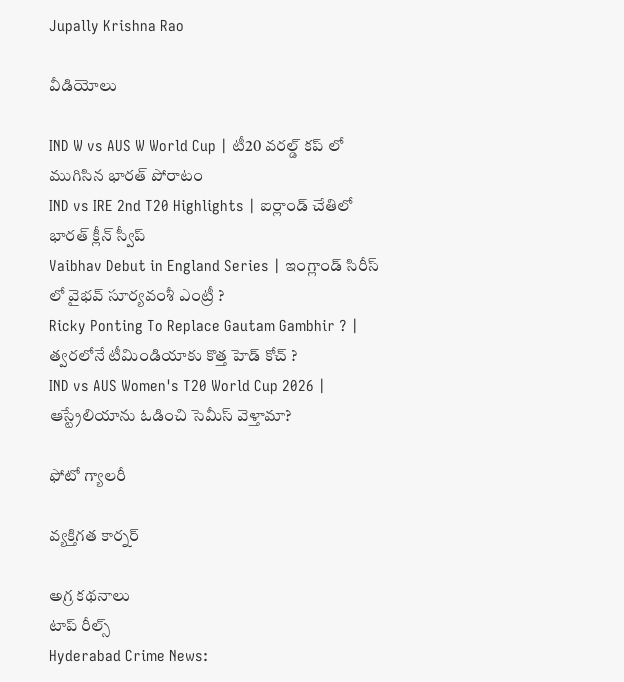Jupally Krishna Rao

వీడియోలు

IND W vs AUS W World Cup | టీ20 వరల్డ్ కప్ లో ముగిసిన భారత్ పోరాటం
IND vs IRE 2nd T20 Highlights | ఐర్లాండ్ చేతిలో భారత్ క్లీన్ స్వీప్
Vaibhav Debut in England Series | ఇంగ్లాండ్ సిరీస్ లో వైభవ్ సూర్యవంశీ ఎంట్రీ ?
Ricky Ponting To Replace Gautam Gambhir ? | త్వరలోనే టీమిండియాకు కొత్త హెడ్ కోచ్ ?
IND vs AUS Women's T20 World Cup 2026 | ఆస్ట్రేలియాను ఓడించి సెమీస్ వెళ్తామా?

ఫోటో గ్యాలరీ

వ్యక్తిగత కార్నర్

అగ్ర కథనాలు
టాప్ రీల్స్
Hyderabad Crime News: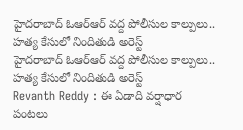హైదరాబాద్‌ ఓఆర్ఆర్ వద్ద పోలీసుల కాల్పులు.. హత్య కేసులో నిందితుడి అరెస్ట్
హైదరాబాద్‌ ఓఆర్ఆర్ వద్ద పోలీసుల కాల్పులు.. హత్య కేసులో నిందితుడి అరెస్ట్
Revanth Reddy : ఈ ఏడాది వర్షాధార పంటలు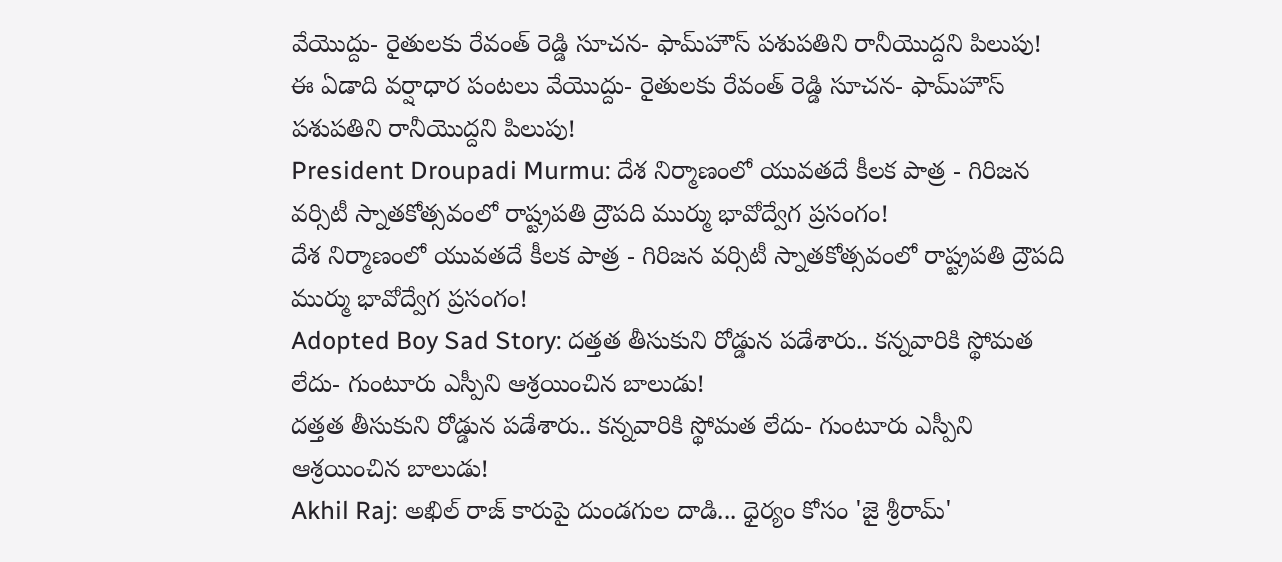వేయొద్దు- రైతులకు రేవంత్ రెడ్డి సూచన- ఫామ్‌హౌస్ పశుపతిని రానీయొద్దని పిలుపు!
ఈ ఏడాది వర్షాధార పంటలు వేయొద్దు- రైతులకు రేవంత్ రెడ్డి సూచన- ఫామ్‌హౌస్ పశుపతిని రానీయొద్దని పిలుపు!
President Droupadi Murmu: దేశ నిర్మాణంలో యువతదే కీలక పాత్ర - గిరిజన వర్సిటీ స్నాతకోత్సవంలో రాష్ట్రపతి ద్రౌపది ముర్ము భావోద్వేగ ప్రసంగం!
దేశ నిర్మాణంలో యువతదే కీలక పాత్ర - గిరిజన వర్సిటీ స్నాతకోత్సవంలో రాష్ట్రపతి ద్రౌపది ముర్ము భావోద్వేగ ప్రసంగం!
Adopted Boy Sad Story: దత్తత తీసుకుని రోడ్డున పడేశారు.. కన్నవారికి స్థోమత లేదు- గుంటూరు ఎస్పీని ఆశ్రయించిన బాలుడు!
దత్తత తీసుకుని రోడ్డున పడేశారు.. కన్నవారికి స్థోమత లేదు- గుంటూరు ఎస్పీని ఆశ్రయించిన బాలుడు!
Akhil Raj: అఖిల్ రాజ్ కారుపై దుండగుల దాడి... ధైర్యం కోసం 'జై శ్రీరామ్'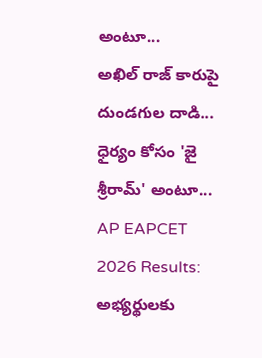అంటూ...
అఖిల్ రాజ్ కారుపై దుండగుల దాడి... ధైర్యం కోసం 'జై శ్రీరామ్' అంటూ...
AP EAPCET 2026 Results: అభ్యర్థులకు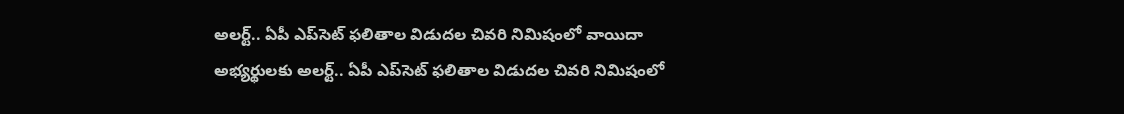అలర్ట్.. ఏపీ ఎప్‌సెట్ ఫలితాల విడుదల చివరి నిమిషంలో వాయిదా
అభ్యర్థులకు అలర్ట్.. ఏపీ ఎప్‌సెట్ ఫలితాల విడుదల చివరి నిమిషంలో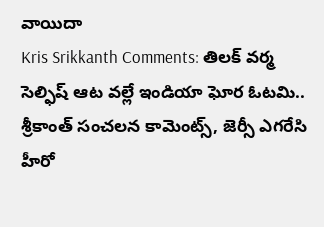వాయిదా
Kris Srikkanth Comments: తిలక్ వర్మ సెల్ఫిష్ ఆట వల్లే ఇండియా ఘోర ఓటమి.. శ్రీకాంత్ సంచలన కామెంట్స్, జెర్సీ ఎగరేసి హీరో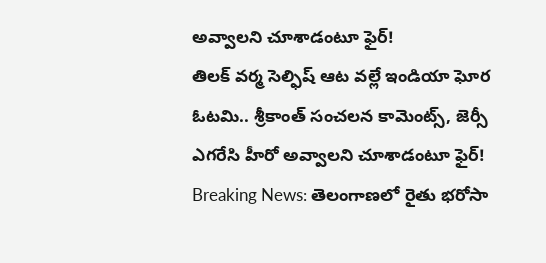అవ్వాలని చూశాడంటూ ఫైర్!
తిలక్ వర్మ సెల్ఫిష్ ఆట వల్లే ఇండియా ఘోర ఓటమి.. శ్రీకాంత్ సంచలన కామెంట్స్, జెర్సీ ఎగరేసి హీరో అవ్వాలని చూశాడంటూ ఫైర్!
Breaking News: తెలంగాణలో రైతు భరోసా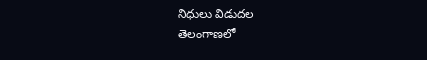నిధులు విడుదల
తెలంగాణలో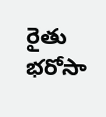రైతు భరోసా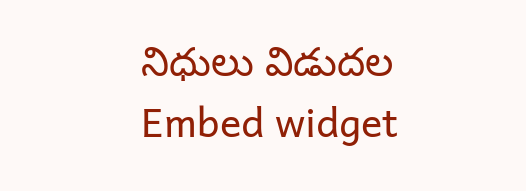నిధులు విడుదల
Embed widget